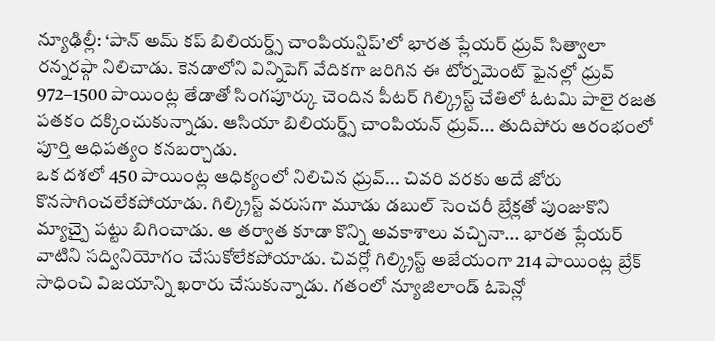న్యూఢిల్లీ: ‘పాన్ అమ్ కప్ బిలియర్డ్స్ చాంపియన్షిప్’లో భారత ప్లేయర్ ధ్రువ్ సిత్వాలా రన్నరప్గా నిలిచాడు. కెనడాలోని విన్నిపెగ్ వేదికగా జరిగిన ఈ టోర్నమెంట్ ఫైనల్లో ధ్రువ్ 972–1500 పాయింట్ల తేడాతో సింగపూర్కు చెందిన పీటర్ గిల్క్రిస్ట్ చేతిలో ఓటమి పాలై రజత పతకం దక్కించుకున్నాడు. ఆసియా బిలియర్డ్స్ చాంపియన్ ధ్రువ్... తుదిపోరు ఆరంభంలో పూర్తి ఆధిపత్యం కనబర్చాడు.
ఒక దశలో 450 పాయింట్ల ఆధిక్యంలో నిలిచిన ధ్రువ్... చివరి వరకు అదే జోరు కొనసాగించలేకపోయాడు. గిల్క్రిస్ట్ వరుసగా మూడు డబుల్ సెంచరీ బ్రేక్లతో పుంజుకొని మ్యాచ్పై పట్టు బిగించాడు. ఆ తర్వాత కూడా కొన్ని అవకాశాలు వచ్చినా... భారత ప్లేయర్ వాటిని సద్వినియోగం చేసుకోలేకపోయాడు. చివర్లో గిల్క్రిస్ట్ అజేయంగా 214 పాయింట్ల బ్రేక్ సాధించి విజయాన్ని ఖరారు చేసుకున్నాడు. గతంలో న్యూజిలాండ్ ఓపెన్లో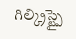గిల్క్రిస్ట్పై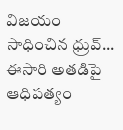విజయం సాధించిన ధ్రువ్... ఈసారి అతడిపై ఆధిపత్యం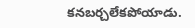కనబర్చలేకపోయాడు.